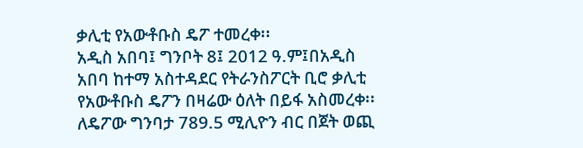ቃሊቲ የአውቶቡስ ዴፖ ተመረቀ፡፡
አዲስ አበባ፤ ግንቦት 8፤ 2012 ዓ.ም፤በአዲስ አበባ ከተማ አስተዳደር የትራንስፖርት ቢሮ ቃሊቲ የአውቶቡስ ዴፖን በዛሬው ዕለት በይፋ አስመረቀ፡፡ ለዴፖው ግንባታ 789.5 ሚሊዮን ብር በጀት ወጪ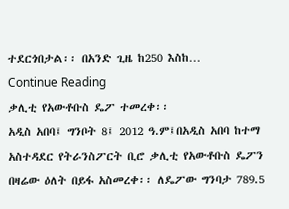ተደርጎበታል፡፡ በአንድ ጊዜ ከ250 እስከ…
Continue Reading
ቃሊቲ የአውቶቡስ ዴፖ ተመረቀ፡፡
አዲስ አበባ፤ ግንቦት 8፤ 2012 ዓ.ም፤በአዲስ አበባ ከተማ አስተዳደር የትራንስፖርት ቢሮ ቃሊቲ የአውቶቡስ ዴፖን በዛሬው ዕለት በይፋ አስመረቀ፡፡ ለዴፖው ግንባታ 789.5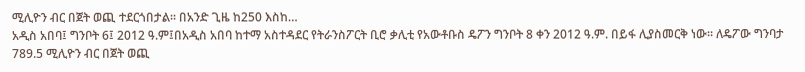ሚሊዮን ብር በጀት ወጪ ተደርጎበታል፡፡ በአንድ ጊዜ ከ250 እስከ…
አዲስ አበባ፤ ግንቦት 6፤ 2012 ዓ.ም፤በአዲስ አበባ ከተማ አስተዳደር የትራንስፖርት ቢሮ ቃሊቲ የአውቶቡስ ዴፖን ግንቦት 8 ቀን 2012 ዓ.ም. በይፋ ሊያስመርቅ ነው፡፡ ለዴፖው ግንባታ 789.5 ሚሊዮን ብር በጀት ወጪ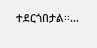ተደርጎበታል፡፡…